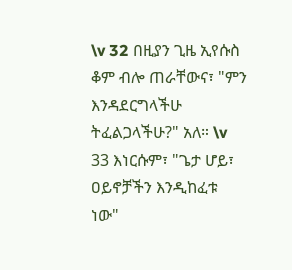\v 32 በዚያን ጊዜ ኢየሱስ ቆም ብሎ ጠራቸውና፣ "ምን እንዳደርግላችሁ ትፈልጋላችሁ?" አለ። \v 33 እነርሱም፣ "ጌታ ሆይ፣ ዐይኖቻችን እንዲከፈቱ ነው"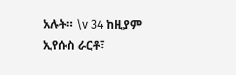አሉት። \v 34 ከዚያም ኢየሱስ ራርቶ፣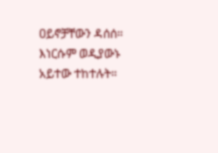ዐይኖቻቸውን ዳሰሰ። እነርሱም ወዲያውኑ አይተው ተከተሉት።